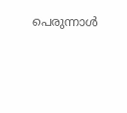പെരുന്നാൾ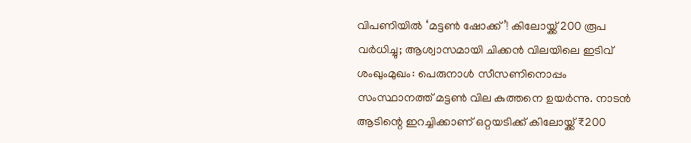വിപണിയിൽ ‘മട്ടൺ ഷോക്ക്’! കിലോയ്ക്ക് 200 രൂപ വർധിച്ചു; ആശ്വാസമായി ചിക്കൻ വിലയിലെ ഇടിവ്
ശംഖുംമുഖം: പെരുനാൾ സീസണിനൊപ്പം സംസ്ഥാനത്ത് മട്ടൺ വില കുത്തനെ ഉയർന്നു. നാടൻ ആടിന്റെ ഇറച്ചിക്കാണ് ഒറ്റയടിക്ക് കിലോയ്ക്ക് ₹200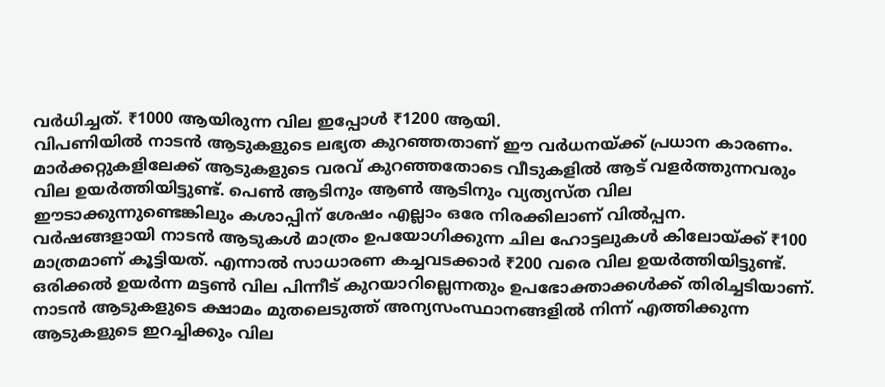വർധിച്ചത്. ₹1000 ആയിരുന്ന വില ഇപ്പോൾ ₹1200 ആയി.
വിപണിയിൽ നാടൻ ആടുകളുടെ ലഭ്യത കുറഞ്ഞതാണ് ഈ വർധനയ്ക്ക് പ്രധാന കാരണം. മാർക്കറ്റുകളിലേക്ക് ആടുകളുടെ വരവ് കുറഞ്ഞതോടെ വീടുകളിൽ ആട് വളർത്തുന്നവരും വില ഉയർത്തിയിട്ടുണ്ട്. പെൺ ആടിനും ആൺ ആടിനും വ്യത്യസ്ത വില ഈടാക്കുന്നുണ്ടെങ്കിലും കശാപ്പിന് ശേഷം എല്ലാം ഒരേ നിരക്കിലാണ് വിൽപ്പന.
വർഷങ്ങളായി നാടൻ ആടുകൾ മാത്രം ഉപയോഗിക്കുന്ന ചില ഹോട്ടലുകൾ കിലോയ്ക്ക് ₹100 മാത്രമാണ് കൂട്ടിയത്. എന്നാൽ സാധാരണ കച്ചവടക്കാർ ₹200 വരെ വില ഉയർത്തിയിട്ടുണ്ട്. ഒരിക്കൽ ഉയർന്ന മട്ടൺ വില പിന്നീട് കുറയാറില്ലെന്നതും ഉപഭോക്താക്കൾക്ക് തിരിച്ചടിയാണ്.
നാടൻ ആടുകളുടെ ക്ഷാമം മുതലെടുത്ത് അന്യസംസ്ഥാനങ്ങളിൽ നിന്ന് എത്തിക്കുന്ന ആടുകളുടെ ഇറച്ചിക്കും വില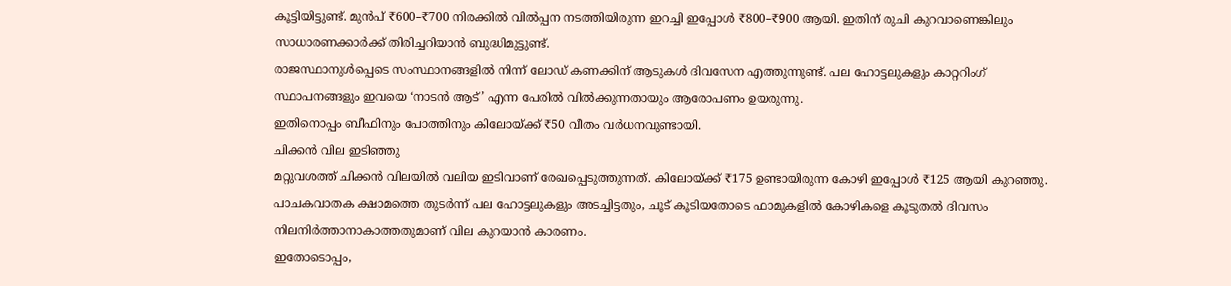കൂട്ടിയിട്ടുണ്ട്. മുൻപ് ₹600–₹700 നിരക്കിൽ വിൽപ്പന നടത്തിയിരുന്ന ഇറച്ചി ഇപ്പോൾ ₹800–₹900 ആയി. ഇതിന് രുചി കുറവാണെങ്കിലും സാധാരണക്കാർക്ക് തിരിച്ചറിയാൻ ബുദ്ധിമുട്ടുണ്ട്.
രാജസ്ഥാനുൾപ്പെടെ സംസ്ഥാനങ്ങളിൽ നിന്ന് ലോഡ് കണക്കിന് ആടുകൾ ദിവസേന എത്തുന്നുണ്ട്. പല ഹോട്ടലുകളും കാറ്ററിംഗ് സ്ഥാപനങ്ങളും ഇവയെ ‘നാടൻ ആട്’ എന്ന പേരിൽ വിൽക്കുന്നതായും ആരോപണം ഉയരുന്നു.
ഇതിനൊപ്പം ബീഫിനും പോത്തിനും കിലോയ്ക്ക് ₹50 വീതം വർധനവുണ്ടായി.
ചിക്കൻ വില ഇടിഞ്ഞു
മറ്റുവശത്ത് ചിക്കൻ വിലയിൽ വലിയ ഇടിവാണ് രേഖപ്പെടുത്തുന്നത്. കിലോയ്ക്ക് ₹175 ഉണ്ടായിരുന്ന കോഴി ഇപ്പോൾ ₹125 ആയി കുറഞ്ഞു. പാചകവാതക ക്ഷാമത്തെ തുടർന്ന് പല ഹോട്ടലുകളും അടച്ചിട്ടതും, ചൂട് കൂടിയതോടെ ഫാമുകളിൽ കോഴികളെ കൂടുതൽ ദിവസം നിലനിർത്താനാകാത്തതുമാണ് വില കുറയാൻ കാരണം.
ഇതോടൊപ്പം,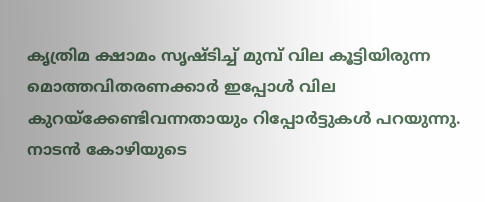കൃത്രിമ ക്ഷാമം സൃഷ്ടിച്ച് മുമ്പ് വില കൂട്ടിയിരുന്ന മൊത്തവിതരണക്കാർ ഇപ്പോൾ വില കുറയ്ക്കേണ്ടിവന്നതായും റിപ്പോർട്ടുകൾ പറയുന്നു. നാടൻ കോഴിയുടെ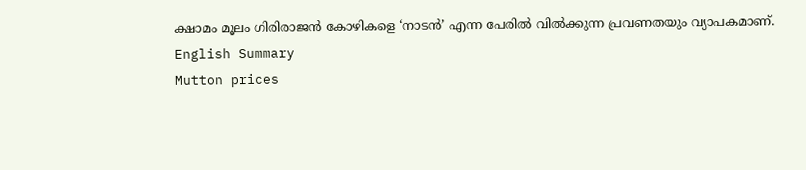ക്ഷാമം മൂലം ഗിരിരാജൻ കോഴികളെ ‘നാടൻ’ എന്ന പേരിൽ വിൽക്കുന്ന പ്രവണതയും വ്യാപകമാണ്.
English Summary
Mutton prices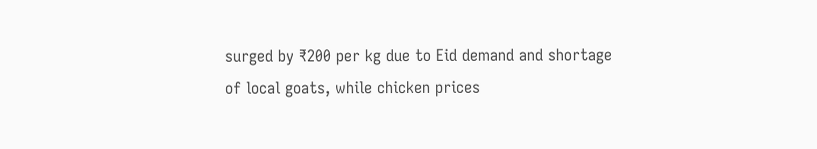surged by ₹200 per kg due to Eid demand and shortage of local goats, while chicken prices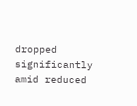dropped significantly amid reduced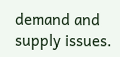demand and supply issues.